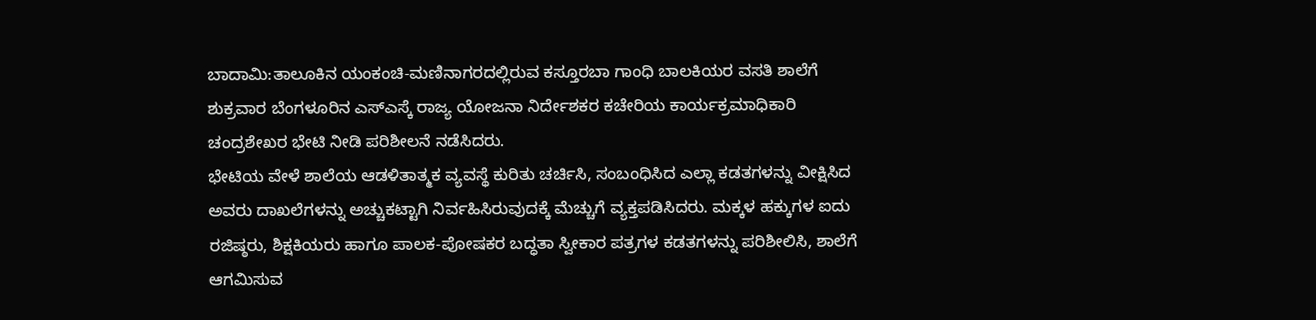ಬಾದಾಮಿ:ತಾಲೂಕಿನ ಯಂಕಂಚಿ-ಮಣಿನಾಗರದಲ್ಲಿರುವ ಕಸ್ತೂರಬಾ ಗಾಂಧಿ ಬಾಲಕಿಯರ ವಸತಿ ಶಾಲೆಗೆ ಶುಕ್ರವಾರ ಬೆಂಗಳೂರಿನ ಎಸ್ಎಸ್ಕೆ ರಾಜ್ಯ ಯೋಜನಾ ನಿರ್ದೇಶಕರ ಕಚೇರಿಯ ಕಾರ್ಯಕ್ರಮಾಧಿಕಾರಿ ಚಂದ್ರಶೇಖರ ಭೇಟಿ ನೀಡಿ ಪರಿಶೀಲನೆ ನಡೆಸಿದರು.
ಭೇಟಿಯ ವೇಳೆ ಶಾಲೆಯ ಆಡಳಿತಾತ್ಮಕ ವ್ಯವಸ್ಥೆ ಕುರಿತು ಚರ್ಚಿಸಿ, ಸಂಬಂಧಿಸಿದ ಎಲ್ಲಾ ಕಡತಗಳನ್ನು ವೀಕ್ಷಿಸಿದ ಅವರು ದಾಖಲೆಗಳನ್ನು ಅಚ್ಚುಕಟ್ಟಾಗಿ ನಿರ್ವಹಿಸಿರುವುದಕ್ಕೆ ಮೆಚ್ಚುಗೆ ವ್ಯಕ್ತಪಡಿಸಿದರು. ಮಕ್ಕಳ ಹಕ್ಕುಗಳ ಐದು ರಜಿಷ್ಠರು, ಶಿಕ್ಷಕಿಯರು ಹಾಗೂ ಪಾಲಕ-ಪೋಷಕರ ಬದ್ಧತಾ ಸ್ವೀಕಾರ ಪತ್ರಗಳ ಕಡತಗಳನ್ನು ಪರಿಶೀಲಿಸಿ, ಶಾಲೆಗೆ ಆಗಮಿಸುವ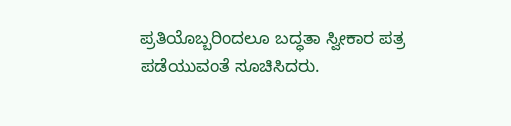ಪ್ರತಿಯೊಬ್ಬರಿಂದಲೂ ಬದ್ಧತಾ ಸ್ವೀಕಾರ ಪತ್ರ ಪಡೆಯುವಂತೆ ಸೂಚಿಸಿದರು.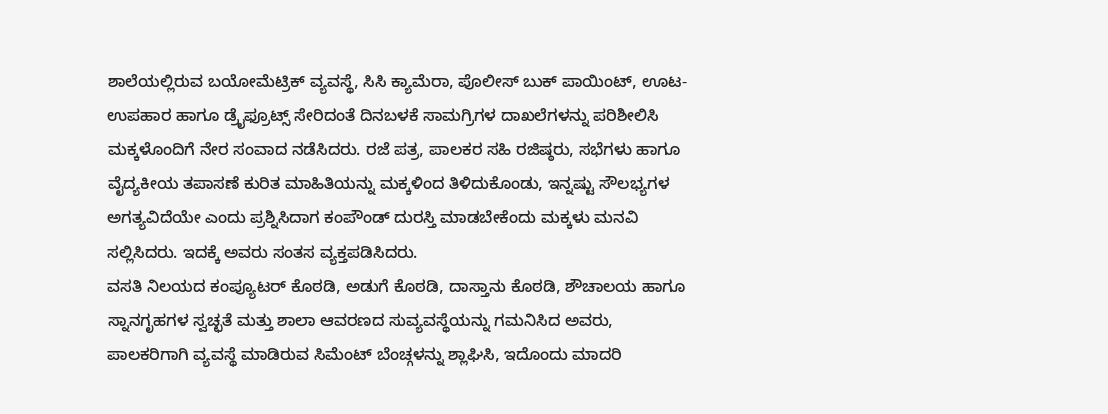ಶಾಲೆಯಲ್ಲಿರುವ ಬಯೋಮೆಟ್ರಿಕ್ ವ್ಯವಸ್ಥೆ, ಸಿಸಿ ಕ್ಯಾಮೆರಾ, ಪೊಲೀಸ್ ಬುಕ್ ಪಾಯಿಂಟ್, ಊಟ-ಉಪಹಾರ ಹಾಗೂ ಡ್ರೈಫ್ರೂಟ್ಸ್ ಸೇರಿದಂತೆ ದಿನಬಳಕೆ ಸಾಮಗ್ರಿಗಳ ದಾಖಲೆಗಳನ್ನು ಪರಿಶೀಲಿಸಿ ಮಕ್ಕಳೊಂದಿಗೆ ನೇರ ಸಂವಾದ ನಡೆಸಿದರು. ರಜೆ ಪತ್ರ, ಪಾಲಕರ ಸಹಿ ರಜಿಷ್ಠರು, ಸಭೆಗಳು ಹಾಗೂ ವೈದ್ಯಕೀಯ ತಪಾಸಣೆ ಕುರಿತ ಮಾಹಿತಿಯನ್ನು ಮಕ್ಕಳಿಂದ ತಿಳಿದುಕೊಂಡು, ಇನ್ನಷ್ಟು ಸೌಲಭ್ಯಗಳ ಅಗತ್ಯವಿದೆಯೇ ಎಂದು ಪ್ರಶ್ನಿಸಿದಾಗ ಕಂಪೌಂಡ್ ದುರಸ್ತಿ ಮಾಡಬೇಕೆಂದು ಮಕ್ಕಳು ಮನವಿ ಸಲ್ಲಿಸಿದರು. ಇದಕ್ಕೆ ಅವರು ಸಂತಸ ವ್ಯಕ್ತಪಡಿಸಿದರು.
ವಸತಿ ನಿಲಯದ ಕಂಪ್ಯೂಟರ್ ಕೊಠಡಿ, ಅಡುಗೆ ಕೊಠಡಿ, ದಾಸ್ತಾನು ಕೊಠಡಿ, ಶೌಚಾಲಯ ಹಾಗೂ ಸ್ನಾನಗೃಹಗಳ ಸ್ವಚ್ಛತೆ ಮತ್ತು ಶಾಲಾ ಆವರಣದ ಸುವ್ಯವಸ್ಥೆಯನ್ನು ಗಮನಿಸಿದ ಅವರು, ಪಾಲಕರಿಗಾಗಿ ವ್ಯವಸ್ಥೆ ಮಾಡಿರುವ ಸಿಮೆಂಟ್ ಬೆಂಚ್ಗಳನ್ನು ಶ್ಲಾಘಿಸಿ, ಇದೊಂದು ಮಾದರಿ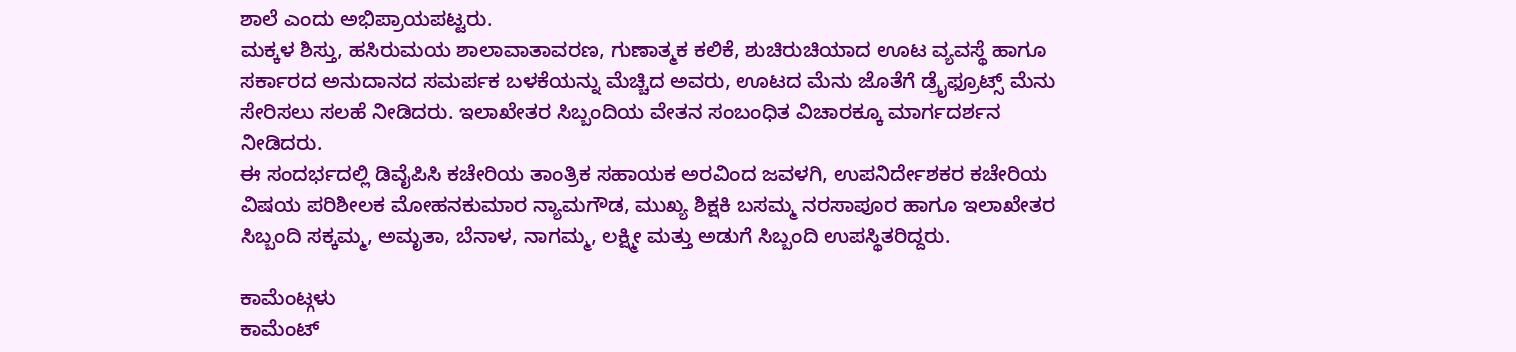ಶಾಲೆ ಎಂದು ಅಭಿಪ್ರಾಯಪಟ್ಟರು.
ಮಕ್ಕಳ ಶಿಸ್ತು, ಹಸಿರುಮಯ ಶಾಲಾವಾತಾವರಣ, ಗುಣಾತ್ಮಕ ಕಲಿಕೆ, ಶುಚಿರುಚಿಯಾದ ಊಟ ವ್ಯವಸ್ಥೆ ಹಾಗೂ ಸರ್ಕಾರದ ಅನುದಾನದ ಸಮರ್ಪಕ ಬಳಕೆಯನ್ನು ಮೆಚ್ಚಿದ ಅವರು, ಊಟದ ಮೆನು ಜೊತೆಗೆ ಡ್ರೈಫ್ರೂಟ್ಸ್ ಮೆನು ಸೇರಿಸಲು ಸಲಹೆ ನೀಡಿದರು. ಇಲಾಖೇತರ ಸಿಬ್ಬಂದಿಯ ವೇತನ ಸಂಬಂಧಿತ ವಿಚಾರಕ್ಕೂ ಮಾರ್ಗದರ್ಶನ ನೀಡಿದರು.
ಈ ಸಂದರ್ಭದಲ್ಲಿ ಡಿವೈಪಿಸಿ ಕಚೇರಿಯ ತಾಂತ್ರಿಕ ಸಹಾಯಕ ಅರವಿಂದ ಜವಳಗಿ, ಉಪನಿರ್ದೇಶಕರ ಕಚೇರಿಯ ವಿಷಯ ಪರಿಶೀಲಕ ಮೋಹನಕುಮಾರ ನ್ಯಾಮಗೌಡ, ಮುಖ್ಯ ಶಿಕ್ಷಕಿ ಬಸಮ್ಮ ನರಸಾಪೂರ ಹಾಗೂ ಇಲಾಖೇತರ ಸಿಬ್ಬಂದಿ ಸಕ್ಕಮ್ಮ, ಅಮೃತಾ, ಬೆನಾಳ, ನಾಗಮ್ಮ, ಲಕ್ಷ್ಮೀ ಮತ್ತು ಅಡುಗೆ ಸಿಬ್ಬಂದಿ ಉಪಸ್ಥಿತರಿದ್ದರು.

ಕಾಮೆಂಟ್ಗಳು
ಕಾಮೆಂಟ್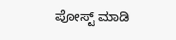ಪೋಸ್ಟ್ ಮಾಡಿ